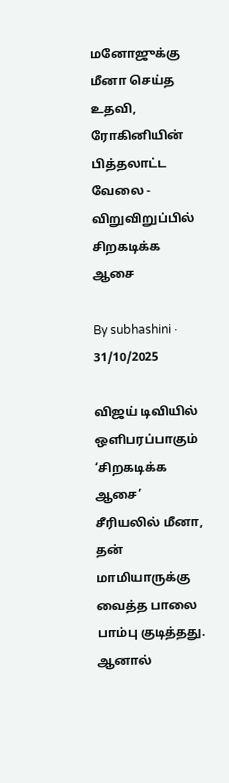மனோஜுக்கு மீனா செய்த உதவி, ரோகினியின் பித்தலாட்ட வேலை - விறுவிறுப்பில் சிறகடிக்க ஆசை

By subhashini · 31/10/2025

விஜய் டிவியில் ஒளிபரப்பாகும் ‘சிறகடிக்க ஆசை’ சீரியலில் மீனா, தன் மாமியாருக்கு வைத்த பாலை பாம்பு குடித்தது. ஆனால்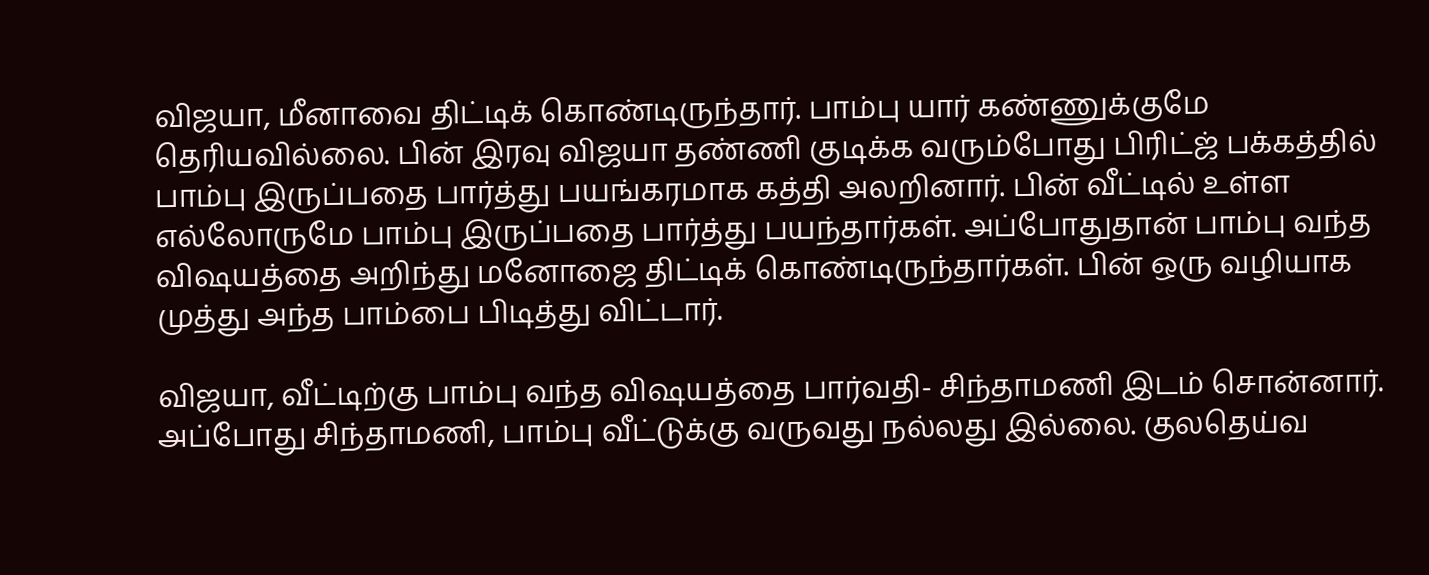விஜயா, மீனாவை திட்டிக் கொண்டிருந்தார். பாம்பு யார் கண்ணுக்குமே தெரியவில்லை. பின் இரவு விஜயா தண்ணி குடிக்க வரும்போது பிரிட்ஜ் பக்கத்தில் பாம்பு இருப்பதை பார்த்து பயங்கரமாக கத்தி அலறினார். பின் வீட்டில் உள்ள எல்லோருமே பாம்பு இருப்பதை பார்த்து பயந்தார்கள். அப்போதுதான் பாம்பு வந்த விஷயத்தை அறிந்து மனோஜை திட்டிக் கொண்டிருந்தார்கள். பின் ஒரு வழியாக முத்து அந்த பாம்பை பிடித்து விட்டார்.

விஜயா, வீட்டிற்கு பாம்பு வந்த விஷயத்தை பார்வதி- சிந்தாமணி இடம் சொன்னார். அப்போது சிந்தாமணி, பாம்பு வீட்டுக்கு வருவது நல்லது இல்லை. குலதெய்வ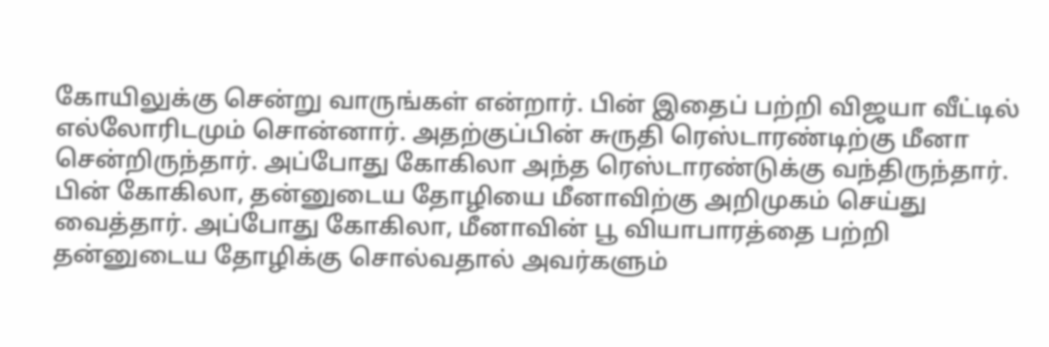கோயிலுக்கு சென்று வாருங்கள் என்றார். பின் இதைப் பற்றி விஜயா வீட்டில் எல்லோரிடமும் சொன்னார். அதற்குப்பின் சுருதி ரெஸ்டாரண்டிற்கு மீனா சென்றிருந்தார். அப்போது கோகிலா அந்த ரெஸ்டாரண்டுக்கு வந்திருந்தார். பின் கோகிலா, தன்னுடைய தோழியை மீனாவிற்கு அறிமுகம் செய்து வைத்தார். அப்போது கோகிலா, மீனாவின் பூ வியாபாரத்தை பற்றி தன்னுடைய தோழிக்கு சொல்வதால் அவர்களும்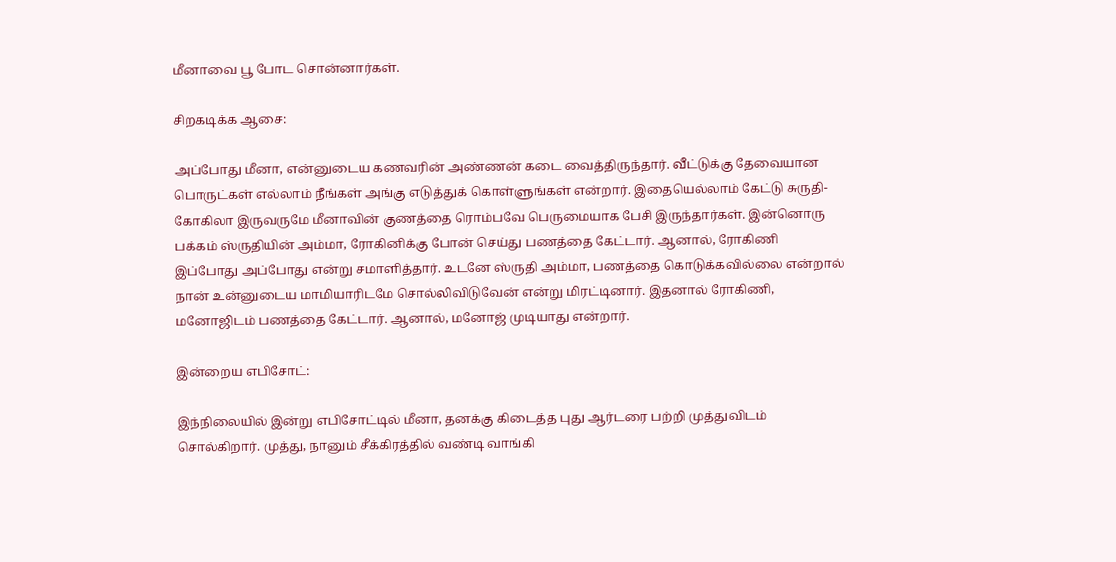மீனாவை பூ போட சொன்னார்கள்.

சிறகடிக்க ஆசை:

அப்போது மீனா, என்னுடைய கணவரின் அண்ணன் கடை வைத்திருந்தார். வீட்டுக்கு தேவையான பொருட்கள் எல்லாம் நீங்கள் அங்கு எடுத்துக் கொள்ளுங்கள் என்றார். இதையெல்லாம் கேட்டு சுருதி-கோகிலா இருவருமே மீனாவின் குணத்தை ரொம்பவே பெருமையாக பேசி இருந்தார்கள். இன்னொரு பக்கம் ஸ்ருதியின் அம்மா, ரோகினிக்கு போன் செய்து பணத்தை கேட்டார். ஆனால், ரோகிணி இப்போது அப்போது என்று சமாளித்தார். உடனே ஸ்ருதி அம்மா, பணத்தை கொடுக்கவில்லை என்றால் நான் உன்னுடைய மாமியாரிடமே சொல்லிவிடுவேன் என்று மிரட்டினார். இதனால் ரோகிணி, மனோஜிடம் பணத்தை கேட்டார். ஆனால், மனோஜ் முடியாது என்றார்.

இன்றைய எபிசோட்:

இந்நிலையில் இன்று எபிசோட்டில் மீனா, தனக்கு கிடைத்த புது ஆர்டரை பற்றி முத்துவிடம் சொல்கிறார். முத்து, நானும் சீக்கிரத்தில் வண்டி வாங்கி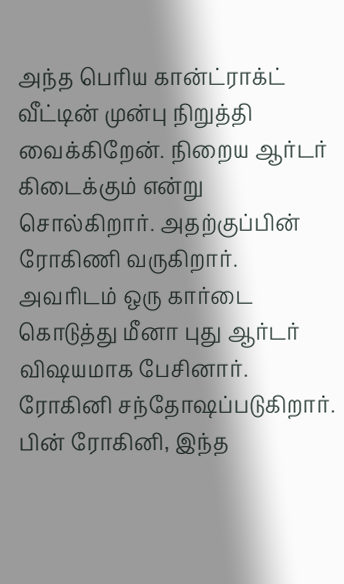அந்த பெரிய கான்ட்ராக்ட் வீட்டின் முன்பு நிறுத்தி வைக்கிறேன். நிறைய ஆர்டர் கிடைக்கும் என்று சொல்கிறார். அதற்குப்பின் ரோகிணி வருகிறார். அவரிடம் ஒரு கார்டை கொடுத்து மீனா புது ஆர்டர் விஷயமாக பேசினார். ரோகினி சந்தோஷப்படுகிறார். பின் ரோகினி, இந்த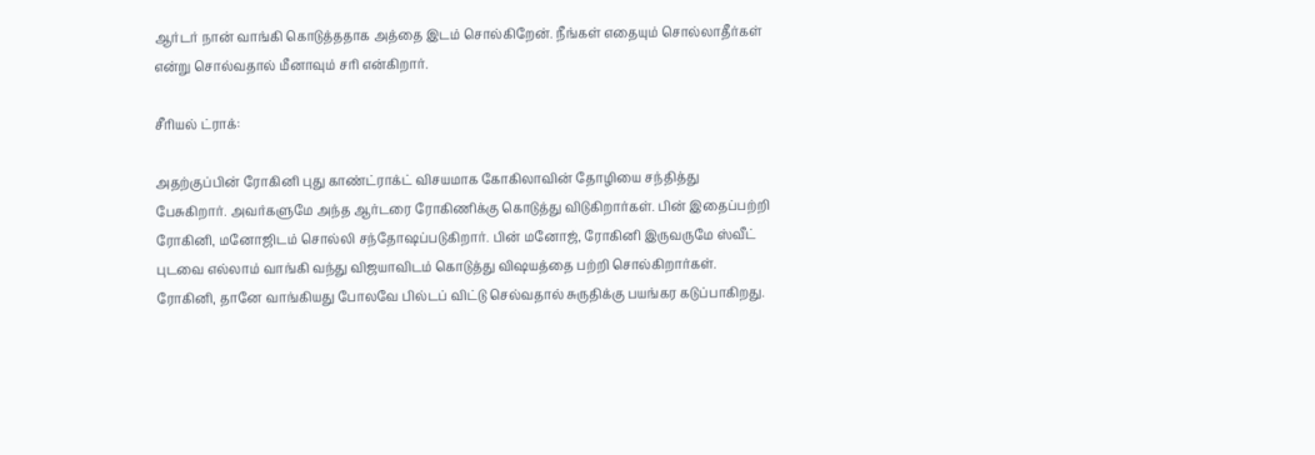ஆர்டர் நான் வாங்கி கொடுத்ததாக அத்தை இடம் சொல்கிறேன். நீங்கள் எதையும் சொல்லாதீர்கள் என்று சொல்வதால் மீனாவும் சரி என்கிறார்.

சீரியல் ட்ராக்:

அதற்குப்பின் ரோகினி புது காண்ட்ராக்ட் விசயமாக கோகிலாவின் தோழியை சந்தித்து பேசுகிறார். அவர்களுமே அந்த ஆர்டரை ரோகிணிக்கு கொடுத்து விடுகிறார்கள். பின் இதைப்பற்றி ரோகினி, மனோஜிடம் சொல்லி சந்தோஷப்படுகிறார். பின் மனோஜ், ரோகினி இருவருமே ஸ்வீட் புடவை எல்லாம் வாங்கி வந்து விஜயாவிடம் கொடுத்து விஷயத்தை பற்றி சொல்கிறார்கள். ரோகினி, தானே வாங்கியது போலவே பில்டப் விட்டு செல்வதால் சுருதிக்கு பயங்கர கடுப்பாகிறது.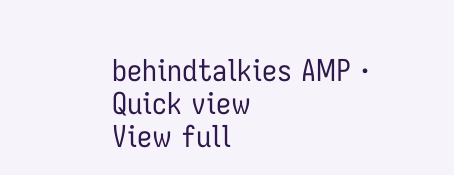behindtalkies AMP · Quick view
View full